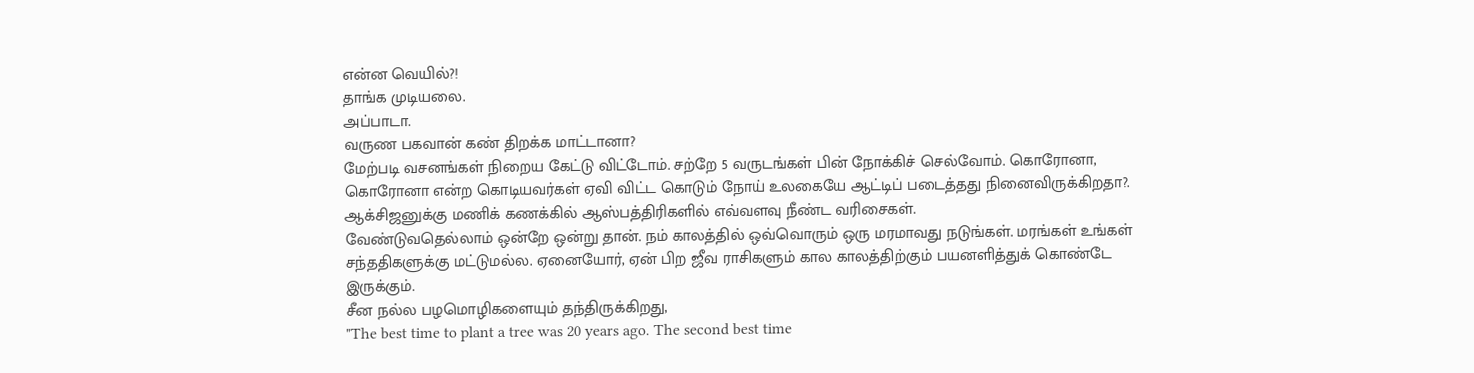என்ன வெயில்?!
தாங்க முடியலை.
அப்பாடா.
வருண பகவான் கண் திறக்க மாட்டானா?
மேற்படி வசனங்கள் நிறைய கேட்டு விட்டோம். சற்றே 5 வருடங்கள் பின் நோக்கிச் செல்வோம். கொரோனா, கொரோனா என்ற கொடியவர்கள் ஏவி விட்ட கொடும் நோய் உலகையே ஆட்டிப் படைத்தது நினைவிருக்கிறதா?. ஆக்சிஜனுக்கு மணிக் கணக்கில் ஆஸ்பத்திரிகளில் எவ்வளவு நீண்ட வரிசைகள்.
வேண்டுவதெல்லாம் ஒன்றே ஒன்று தான். நம் காலத்தில் ஒவ்வொரும் ஒரு மரமாவது நடுங்கள். மரங்கள் உங்கள் சந்ததிகளுக்கு மட்டுமல்ல. ஏனையோர், ஏன் பிற ஜீவ ராசிகளும் கால காலத்திற்கும் பயனளித்துக் கொண்டே இருக்கும்.
சீன நல்ல பழமொழிகளையும் தந்திருக்கிறது,
"The best time to plant a tree was 20 years ago. The second best time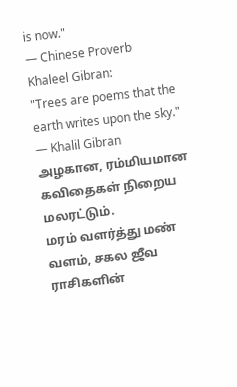is now."
— Chinese Proverb
Khaleel Gibran:
"Trees are poems that the earth writes upon the sky."
— Khalil Gibran
அழகான, ரம்மியமான கவிதைகள் நிறைய மலரட்டும்.
மரம் வளர்த்து மண் வளம், சகல ஜீவ ராசிகளின்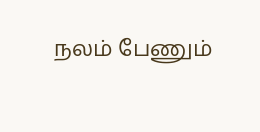நலம் பேணும்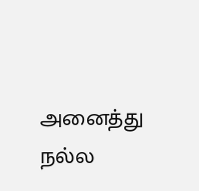அனைத்து நல்ல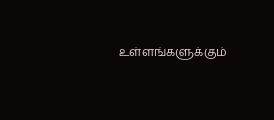உள்ளங்களுக்கும்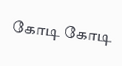கோடி கோடி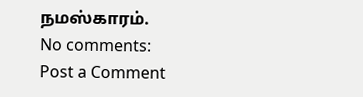நமஸ்காரம்.
No comments:
Post a Comment